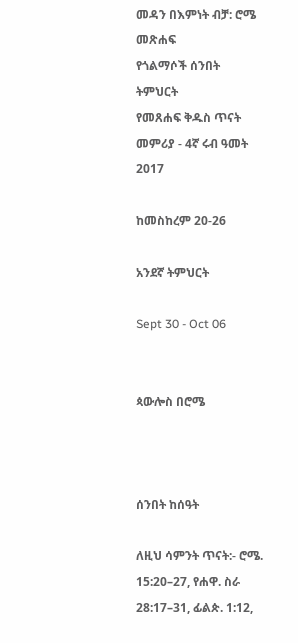መዳን በእምነት ብቻ: ሮሜ መጽሐፍ
የጎልማሶች ሰንበት ትምህርት
የመጸሐፍ ቅዱስ ጥናት መምሪያ - 4ኛ ሩብ ዓመት 2017

ከመስከረም 20-26

አንደኛ ትምህርት

Sept 30 - Oct 06


ጳውሎስ በሮሜ



ሰንበት ከሰዓት

ለዚህ ሳምንት ጥናት:- ሮሜ. 15:20–27, የሐዋ. ስራ 28:17–31, ፊልጵ. 1:12,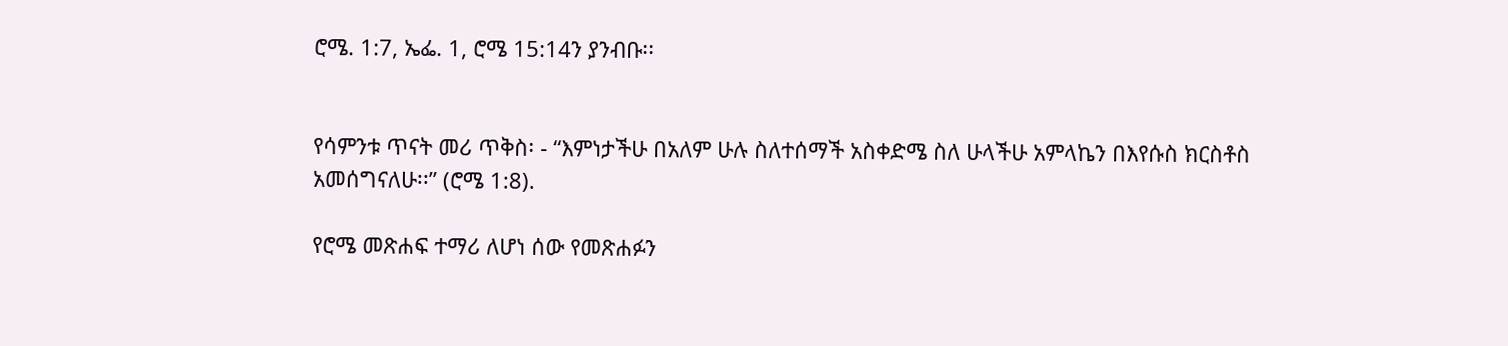ሮሜ. 1:7, ኤፌ. 1, ሮሜ 15:14ን ያንብቡ፡፡


የሳምንቱ ጥናት መሪ ጥቅስ፡ - “እምነታችሁ በአለም ሁሉ ስለተሰማች አስቀድሜ ስለ ሁላችሁ አምላኬን በእየሱስ ክርስቶስ አመሰግናለሁ፡፡” (ሮሜ 1:8).

የሮሜ መጽሐፍ ተማሪ ለሆነ ሰው የመጽሐፉን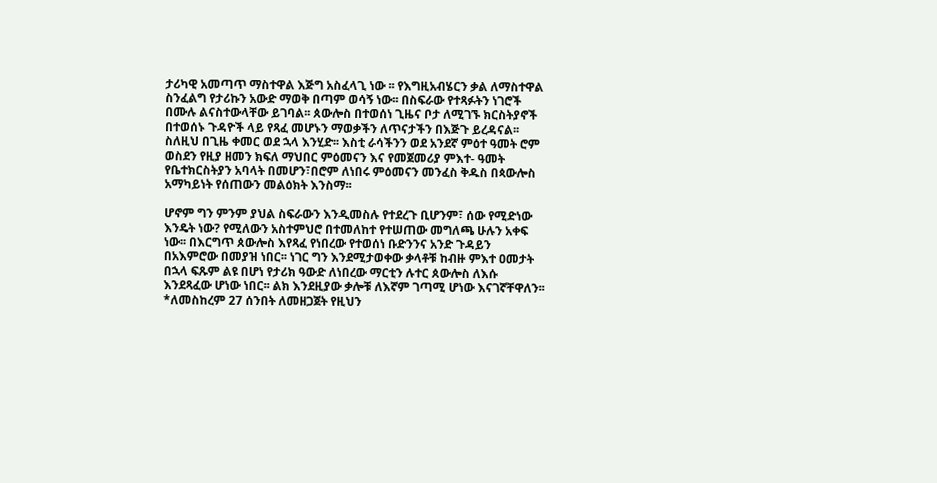ታሪካዊ አመጣጥ ማስተዋል እጅግ አስፈላጊ ነው ፡፡ የእግዚአብሄርን ቃል ለማስተዋል ስንፈልግ የታሪኩን አውድ ማወቅ በጣም ወሳኝ ነው፡፡ በስፍራው የተጻፉትን ነገሮች በሙሉ ልናስተውላቸው ይገባል፡፡ ጰውሎስ በተወሰነ ጊዜና ቦታ ለሚገኙ ክርስትያኖች በተወሰኑ ጉዳዮች ላይ የጻፈ መሆኑን ማወቃችን ለጥናታችን በእጅጉ ይረዳናል፡፡ ስለዚህ በጊዜ ቀመር ወደ ኋላ እንሂድ፡፡ እስቲ ራሳችንን ወደ አንደኛ ምዕተ ዓመት ሮም ወስደን የዚያ ዘመን ክፍለ ማህበር ምዕመናን እና የመጀመሪያ ምእተ- ዓመት የቤተክርስትያን አባላት በመሆን፣በሮም ለነበሩ ምዕመናን መንፈስ ቅዱስ በጳውሎስ አማካይነት የሰጠውን መልዕክት እንስማ፡፡

ሆኖም ግን ምንም ያህል ስፍራውን እንዲመስሉ የተደረጉ ቢሆንም፣ ሰው የሚድነው እንዴት ነው? የሚለውን አስተምህሮ በተመለከተ የተሠጠው መግለጫ ሁሉን አቀፍ ነው፡፡ በእርግጥ ጰውሎስ እየጻፈ የነበረው የተወሰነ ቡድንንና አንድ ጉዳይን በአእምሮው በመያዝ ነበር፡፡ ነገር ግን እንደሚታወቀው ቃላቶቹ ከብዙ ምእተ ዐመታት በኋላ ፍጹም ልዩ በሆነ የታሪክ ዓውድ ለነበረው ማርቲን ሉተር ጰውሎስ ለእሱ እንደጻፈው ሆነው ነበር፡፡ ልክ እንደዚያው ቃሎቹ ለእኛም ገጣሚ ሆነው እናገኛቸዋለን፡፡ *ለመስከረም 27 ሰንበት ለመዘጋጀት የዚህን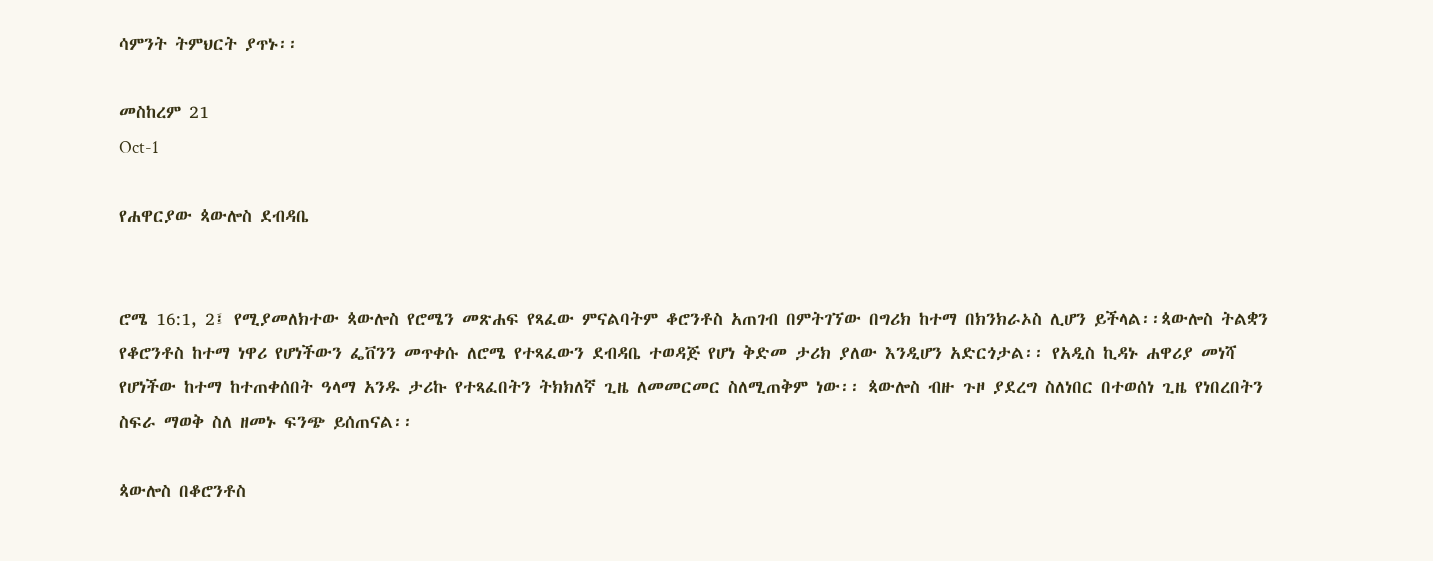ሳምንት ትምህርት ያጥኑ፡፡

መስከረም 21
Oct-1

የሐዋርያው ጳውሎስ ደብዳቤ


ሮሜ 16:1, 2፤ የሚያመለክተው ጳውሎስ የሮሜን መጽሐፍ የጻፈው ምናልባትም ቆሮንቶስ አጠገብ በምትገኘው በግሪክ ከተማ በክንክራኦስ ሊሆን ይችላል፡፡ጳውሎስ ትልቋን የቆሮንቶስ ከተማ ነዋሪ የሆነችውን ፌቨንን መጥቀሱ ለሮሜ የተጻፈውን ደብዳቤ ተወዳጅ የሆነ ቅድመ ታሪክ ያለው እንዲሆን አድርጎታል፡፡ የአዲስ ኪዳኑ ሐዋሪያ መነሻ የሆነችው ከተማ ከተጠቀሰበት ዓላማ አንዱ ታሪኩ የተጻፈበትን ትክክለኛ ጊዜ ለመመርመር ስለሚጠቅም ነው፡፡ ጳውሎስ ብዙ ጉዞ ያደረግ ስለነበር በተወሰነ ጊዜ የነበረበትን ስፍራ ማወቅ ስለ ዘመኑ ፍንጭ ይሰጠናል፡፡

ጳውሎስ በቆሮንቶስ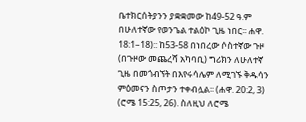ቤተክርሰትያንን ያቋቋመው ከ49-52 ዓ.ም በሁለተኛው የወንጌል ተልዕኮ ጊዜ ነበር፡፡ ሐዋ. 18:1–18):: ከ53-58 በነበረው ሶስተኛው ጉዞ (በጉዞው መጨረሻ አካባቢ) ግሪክን ለሁለተኛ ጊዜ በመጎብኘት በእየሩሳሌም ለሚገኙ ቅዱሳን ምዕመናን ስጦታን ተቀብሏል፡፡ (ሐዋ. 20:2, 3) (ሮሜ 15:25, 26). ስለዚህ ለሮሜ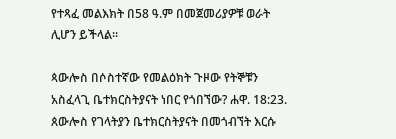የተጻፈ መልእክት በ58 ዓ.ም በመጀመሪያዎቹ ወራት ሊሆን ይችላል፡፡

ጳውሎስ በሶስተኛው የመልዕክት ጉዞው የትኞቹን አስፈላጊ ቤተክርስትያናት ነበር የጎበኘው? ሐዋ. 18:23. ጰውሎስ የገላትያን ቤተክርስትያናት በመጎብኘት እርሱ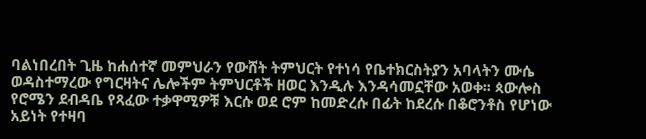ባልነበረበት ጊዜ ከሐሰተኛ መምህራን የውሸት ትምህርት የተነሳ የቤተክርስትያን አባላትን ሙሴ ወዳስተማረው የግርዛትና ሌሎችም ትምህርቶች ዘወር እንዲሉ እንዳሳመኗቸው አወቀ፡፡ ጳውሎስ የሮሜን ደብዳቤ የጻፈው ተቃዋሚዎቹ እርሱ ወደ ሮም ከመድረሱ በፊት ከደረሱ በቆሮንቶስ የሆነው አይነት የተዛባ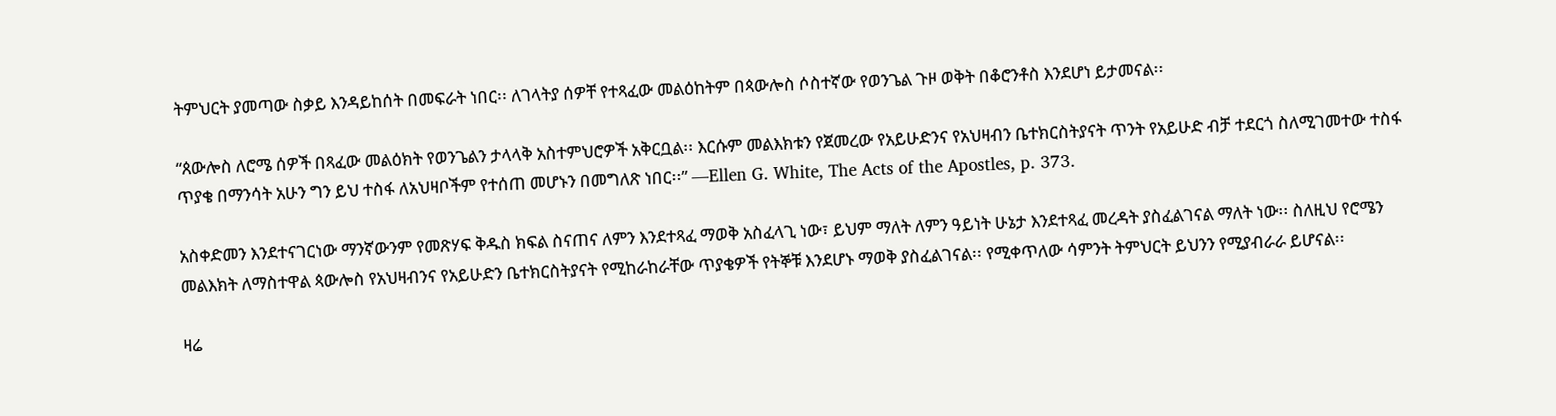ትምህርት ያመጣው ስቃይ እንዳይከሰት በመፍራት ነበር፡፡ ለገላትያ ሰዎቸ የተጻፈው መልዕከትም በጳውሎስ ሶስተኛው የወንጌል ጉዞ ወቅት በቆሮንቶስ እንደሆነ ይታመናል፡፡

“ጰውሎስ ለሮሜ ሰዎች በጻፈው መልዕክት የወንጌልን ታላላቅ አስተምህሮዎች አቅርቧል፡፡ እርሱም መልእክቱን የጀመረው የአይሁድንና የአህዛብን ቤተክርስትያናት ጥንት የአይሁድ ብቻ ተደርጎ ስለሚገመተው ተስፋ ጥያቄ በማንሳት አሁን ግን ይህ ተስፋ ለአህዛቦችም የተሰጠ መሆኑን በመግለጽ ነበር፡፡” —Ellen G. White, The Acts of the Apostles, p. 373.

አስቀድመን እንደተናገርነው ማንኛውንም የመጽሃፍ ቅዱስ ክፍል ስናጠና ለምን እንደተጻፈ ማወቅ አስፈላጊ ነው፣ ይህም ማለት ለምን ዓይነት ሁኔታ እንደተጻፈ መረዳት ያስፈልገናል ማለት ነው፡፡ ስለዚህ የሮሜን መልእክት ለማስተዋል ጳውሎስ የአህዛብንና የአይሁድን ቤተክርስትያናት የሚከራከራቸው ጥያቄዎች የትኞቹ እንደሆኑ ማወቅ ያስፈልገናል፡፡ የሚቀጥለው ሳምንት ትምህርት ይህንን የሚያብራራ ይሆናል፡፡

ዛሬ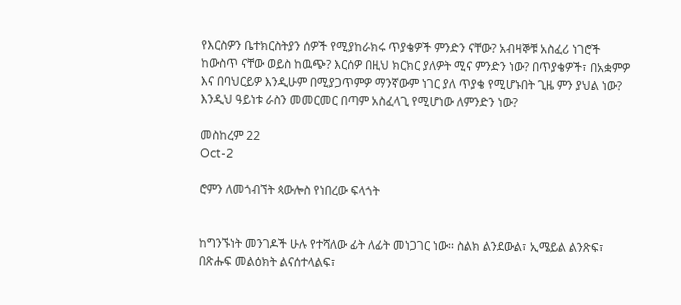የእርስዎን ቤተክርስትያን ሰዎች የሚያከራክሩ ጥያቄዎች ምንድን ናቸው? አብዛኞቹ አስፈሪ ነገሮች ከውስጥ ናቸው ወይስ ከዉጭ? እርሰዎ በዚህ ክርክር ያለዎት ሚና ምንድን ነው? በጥያቄዎች፣ በአቋምዎ እና በባህርይዎ እንዲሁም በሚያጋጥምዎ ማንኛውም ነገር ያለ ጥያቄ የሚሆኑበት ጊዜ ምን ያህል ነው? እንዲህ ዓይነቱ ራስን መመርመር በጣም አስፈላጊ የሚሆነው ለምንድን ነው?

መስከረም 22
Oct-2

ሮምን ለመጎብኘት ጳውሎስ የነበረው ፍላጎት


ከግንኙነት መንገዶች ሁሉ የተሻለው ፊት ለፊት መነጋገር ነው፡፡ ስልክ ልንደውል፣ ኢሜይል ልንጽፍ፣ በጽሑፍ መልዕክት ልናሰተላልፍ፣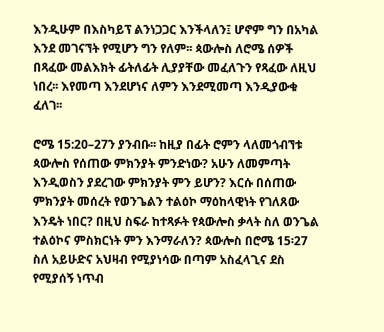እንዲሁም በእስካይፕ ልንነጋጋር እንችላለን፤ ሆኖም ግን በአካል እንደ መገናኘት የሚሆን ግን የለም፡፡ ጳውሎስ ለሮሜ ሰዎች በጻፈው መልእክት ፊትለፊት ሊያያቸው መፈለጉን የጻፈው ለዚህ ነበረ፡፡ እየመጣ እንደሆነና ለምን እንደሚመጣ እንዲያውቁ ፈለገ፡፡

ሮሜ 15:20–27ን ያንብቡ፡፡ ከዚያ በፊት ሮምን ላለመጎብኘቱ ጳውሎስ የሰጠው ምክንያት ምንድነው? አሁን ለመምጣት እንዲወስን ያደረገው ምክንያት ምን ይሆን? እርሱ በሰጠው ምክንያት መሰረት የወንጌልን ተልዕኮ ማዕከላዊነት የገለጸው እንዴት ነበር? በዚህ ስፍራ ከተጻፉት የጳውሎስ ቃላት ስለ ወንጌል ተልዕኮና ምስክርነት ምን እንማራለን? ጳውሎስ በሮሜ 15፡27 ስለ አይሁድና አህዛብ የሚያነሳው በጣም አስፈላጊና ደስ የሚያሰኝ ነጥብ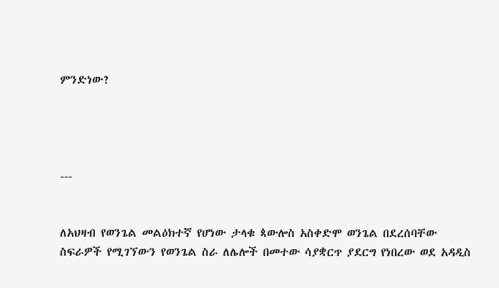ምንድነው?




---


ለአህዛብ የወንጌል መልዕክተኛ የሆነው ታላቁ ጳውሎስ አስቀድሞ ወንጌል በደረሰባቸው ስፍራዎች የሚገኘውን የወንጌል ስራ ለሌሎች በመተው ሳያቋርጥ ያደርግ የነበረው ወደ አዳዲስ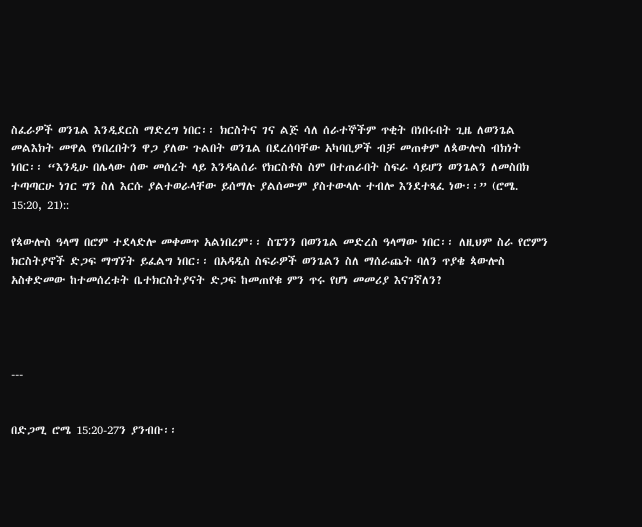ስፈራዎች ወንጌል እንዲደርስ ማድረግ ነበር፡፡ ክርስትና ገና ልጅ ሳለ ሰራተኞችም ጥቂት በነበሩበት ጊዜ ለወንጌል መልእክት መዋል የነበረበትን ዋጋ ያለው ጉልበት ወንጌል በደረሰባቸው አካባቢዎች ብቻ መጠቀም ለጳውሎስ ብክነት ነበር፡፡ “እንዲሁ በሌላው ሰው መሰረት ላይ እንዳልሰራ የክርስቶስ ስም በተጠራበት ስፍራ ሳይሆን ወንጌልን ለመስበክ ተጣጣርሁ ነገር ግን ስለ እርሱ ያልተወራላቸው ይሰማሉ ያልሰሙም ያስተውላሉ ተብሎ እንደተጻፈ ነው፡፡” (ሮሜ. 15:20, 21)::

የጳውሎስ ዓላማ በሮም ተደላድሎ መቀመጥ አልነበረም፡፡ ስፔንን በወንጌል መድረስ ዓላማው ነበር፡፡ ለዚህም ስራ የሮምን ክርስትያኖች ድጋፍ ማግኘት ይፈልግ ነበር፡፡ በአዳዲስ ስፍራዎች ወንጌልን ስለ ማሰራጨት ባለን ጥያቄ ጳውሎስ አስቀድመው ከተመሰረቱት ቤተክርስትያናት ድጋፍ ከመጠየቁ ምን ጥሩ የሆነ መመሪያ እናገኛለን?




---


በድጋሚ ሮሜ 15:20-27ን ያንብቡ፡፡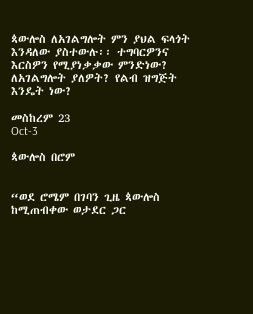ጳውሎስ ለአገልግሎት ምን ያህል ፍላጎት እንዳለው ያስተውሉ፡፡ ተግባርዎንና እርስዎን የሚያነቃቃው ምንድነው? ለአገልግሎት ያለዎት? የልብ ዝግጅት እንዴት ነው?

መስከረም 23
Oct-3

ጳውሎስ በሮም


“ወደ ሮሜም በገባን ጊዜ ጳውሎስ ከሚጠብቀው ወታደር ጋር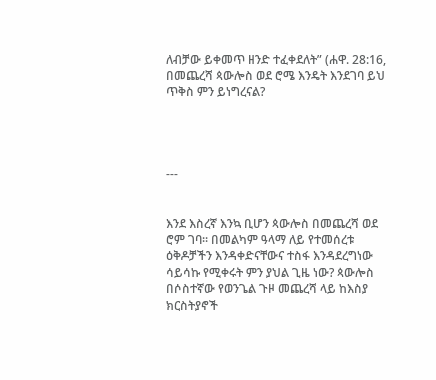ለብቻው ይቀመጥ ዘንድ ተፈቀደለት” (ሐዋ. 28:16, በመጨረሻ ጳውሎስ ወደ ሮሜ እንዴት እንደገባ ይህ ጥቅስ ምን ይነግረናል?




---


እንደ እስረኛ እንኳ ቢሆን ጳውሎስ በመጨረሻ ወደ ሮም ገባ፡፡ በመልካም ዓላማ ለይ የተመሰረቱ ዕቅዶቻችን እንዳቀድናቸውና ተስፋ እንዳደረግነው ሳይሳኩ የሚቀሩት ምን ያህል ጊዜ ነው? ጳውሎስ በሶስተኛው የወንጌል ጉዞ መጨረሻ ላይ ከእስያ ክርስትያኖች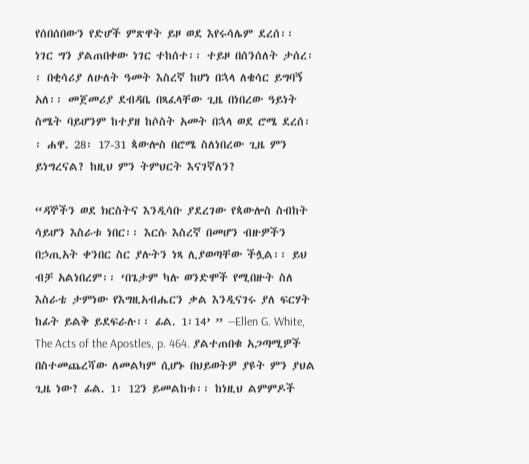የሰበሰበውን የድሆች ምጽዋት ይዞ ወደ እየሩሳሌም ደረሰ፡፡ ነገር ግን ያልጠበቀው ነገር ተከሰተ፡፡ ተይዞ በሰንሰለት ታሰረ፡፡ በቂሳሪያ ለሁለት ዓመት እስረኛ ከሆነ በኋላ ለቄሳር ይግባኝ አለ፡፡ መጀመሪያ ደብዳቤ በጻፈላቸው ጊዜ በነበረው ዓይነት ስሜት ባይሆንም ከተያዘ ከሶስት አመት በኋላ ወደ ሮሜ ደረሰ፡፡ ሐዋ. 28፡ 17-31 ጳውሎስ በሮሜ ስለነበረው ጊዜ ምን ይነግረናል? ከዚህ ምን ትምህርት እናገኛለን?

“ዳኞችን ወደ ክርስትና እንዲሳቡ ያደረገው የጳውሎስ ስብከት ሳይሆን እስራቱ ነበር፡፡ እርሱ እስረኛ በመሆን ብዙዎችን በኃጢአት ቀንበር ስር ያሉትን ነጻ ሊያወጣቸው ችሏል፡፡ ይህ ብቻ አልነበረም፡፡ ‘በጌታም ካሉ ወንድሞች የሚበዙት ስለ እስራቴ ታምነው የእግዚአብሔርን ቃል እንዲናገሩ ያለ ፍርሃት ከፊት ይልቅ ይደፍራሉ፡፡ ፊል. 1፡14’ ” —Ellen G. White, The Acts of the Apostles, p. 464. ያልተጠበቁ አጋጣሚዎች በስተመጨረሻው ለመልካም ሲሆኑ በህይወትዎ ያዩት ምን ያህል ጊዜ ነው? ፊል. 1፡ 12ን ይመልከቱ፡፡ ከነዚህ ልምምዶች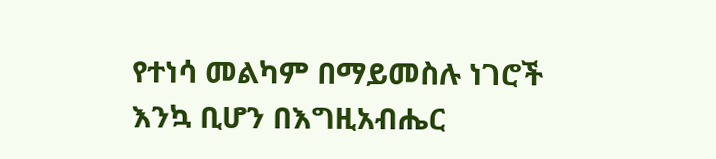የተነሳ መልካም በማይመስሉ ነገሮች እንኳ ቢሆን በእግዚአብሔር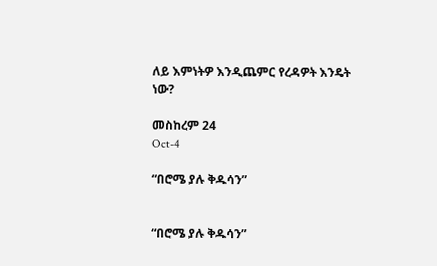ለይ እምነትዎ እንዲጨምር የረዳዎት እንዴት ነው?

መስከረም 24
Oct-4

“በሮሜ ያሉ ቅዱሳን”


“በሮሜ ያሉ ቅዱሳን”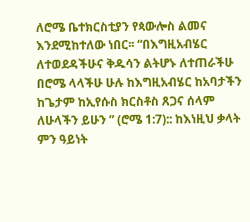ለሮሜ ቤተክርስቲያን የጳውሎስ ልመና እንደሚከተለው ነበር፡፡ “በእግዚአብሄር ለተወደዳችሁና ቅዱሳን ልትሆኑ ለተጠራችሁ በሮሜ ላላችሁ ሁሉ ከእግዚአብሄር ከአባታችን ከጌታም ከኢየሱስ ክርስቶስ ጸጋና ሰላም ለሁላችን ይሁን ” (ሮሜ 1:7):: ከእነዚህ ቃላት ምን ዓይነት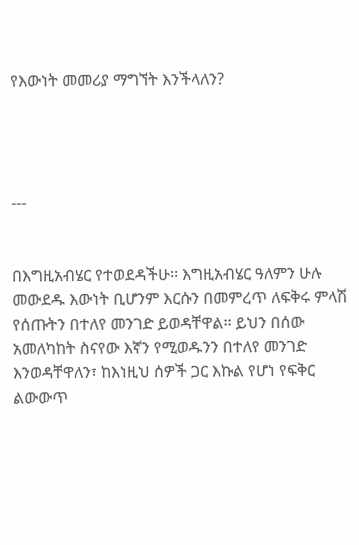የእውነት መመሪያ ማግኘት እንችላለን?




---


በእግዚአብሄር የተወደዳችሁ፡፡ እግዚአብሄር ዓለምን ሁሉ መውደዱ እውነት ቢሆንም እርሱን በመምረጥ ለፍቅሩ ምላሽ የሰጡትን በተለየ መንገድ ይወዳቸዋል፡፡ ይህን በሰው አመለካከት ስናየው እኛን የሚወዱንን በተለየ መንገድ እንወዳቸዋለን፣ ከእነዚህ ሰዎች ጋር እኩል የሆነ የፍቅር ልውውጥ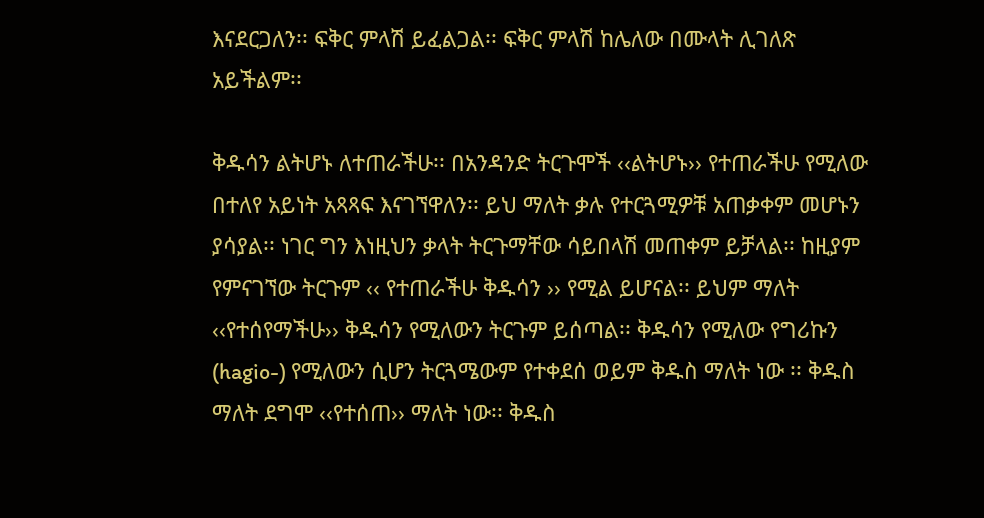እናደርጋለን፡፡ ፍቅር ምላሽ ይፈልጋል፡፡ ፍቅር ምላሽ ከሌለው በሙላት ሊገለጽ አይችልም፡፡

ቅዱሳን ልትሆኑ ለተጠራችሁ፡፡ በአንዳንድ ትርጉሞች ‹‹ልትሆኑ›› የተጠራችሁ የሚለው በተለየ አይነት አጻጻፍ እናገኘዋለን፡፡ ይህ ማለት ቃሉ የተርጓሚዎቹ አጠቃቀም መሆኑን ያሳያል፡፡ ነገር ግን እነዚህን ቃላት ትርጉማቸው ሳይበላሽ መጠቀም ይቻላል፡፡ ከዚያም የምናገኘው ትርጉም ‹‹ የተጠራችሁ ቅዱሳን ›› የሚል ይሆናል፡፡ ይህም ማለት ‹‹የተሰየማችሁ›› ቅዱሳን የሚለውን ትርጉም ይሰጣል፡፡ ቅዱሳን የሚለው የግሪኩን (hagio-) የሚለውን ሲሆን ትርጓሜውም የተቀደሰ ወይም ቅዱስ ማለት ነው ፡፡ ቅዱስ ማለት ደግሞ ‹‹የተሰጠ›› ማለት ነው፡፡ ቅዱስ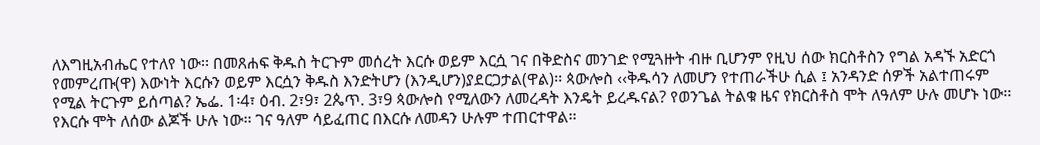ለእግዚአብሔር የተለየ ነው፡፡ በመጸሐፍ ቅዱስ ትርጉም መሰረት እርሱ ወይም እርሷ ገና በቅድስና መንገድ የሚጓዙት ብዙ ቢሆንም የዚህ ሰው ክርስቶስን የግል አዳኙ አድርጎ የመምረጡ(ዋ) እውነት እርሱን ወይም እርሷን ቅዱስ እንድትሆን (እንዲሆን)ያደርጋታል(ዋል)፡፡ ጳውሎስ ‹‹ቅዱሳን ለመሆን የተጠራችሁ ሲል ፤ አንዳንድ ሰዎች አልተጠሩም የሚል ትርጉም ይሰጣል? ኤፌ. 1፡4፣ ዕብ. 2፣9፣ 2ጴጥ. 3፣9 ጳውሎስ የሚለውን ለመረዳት እንዴት ይረዱናል? የወንጌል ትልቁ ዜና የክርስቶስ ሞት ለዓለም ሁሉ መሆኑ ነው፡፡ የእርሱ ሞት ለሰው ልጆች ሁሉ ነው፡፡ ገና ዓለም ሳይፈጠር በእርሱ ለመዳን ሁሉም ተጠርተዋል፡፡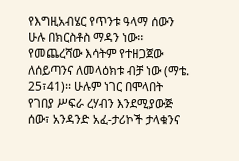የእግዚአብሄር የጥንቱ ዓላማ ሰውን ሁሉ በክርስቶስ ማዳን ነው፡፡ የመጨረሻው እሳትም የተዘጋጀው ለሰይጣንና ለመላዕክቱ ብቻ ነው (ማቴ. 25፣41)፡፡ ሁሉም ነገር በሞላበት የገበያ ሥፍራ ረሃብን እንደሚያውጅ ሰው፣ አንዳንድ አፈ-ታሪኮች ታላቁንና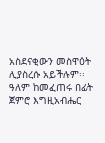አስደናቂውን መስዋዕት ሊያስረሱ አይችሉም፡፡ ዓለም ከመፈጠሩ በፊት ጀምሮ እግዚአብሔር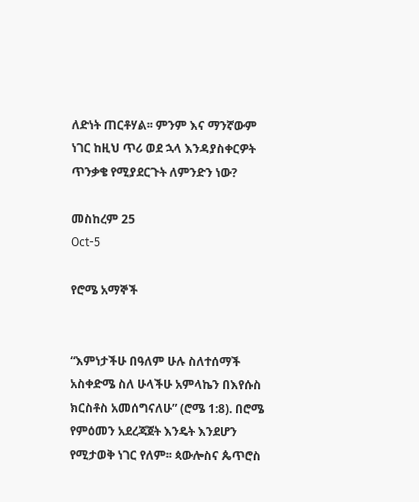ለድነት ጠርቶሃል፡፡ ምንም እና ማንኛውም ነገር ከዚህ ጥሪ ወደ ኋላ እንዳያስቀርዎት ጥንቃቄ የሚያደርጉት ለምንድን ነው?

መስከረም 25
Oct-5

የሮሜ አማኞች


“እምነታችሁ በዓለም ሁሉ ስለተሰማች አስቀድሜ ስለ ሁላችሁ አምላኬን በእየሱስ ክርስቶስ አመሰግናለሁ” (ሮሜ 1:8). በሮሜ የምዕመን አደረጃጀት እንዴት እንደሆን የሚታወቅ ነገር የለም፡፡ ጳውሎስና ጴጥሮስ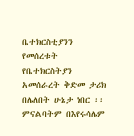ቤተክርስቲያንን የመሰረቱት የቤተክርስትያን አመሰራረት ቅድመ ታሪክ በሌለበት ሁኔታ ነበር ፡፡ ምናልባትም በእየሩሳሌም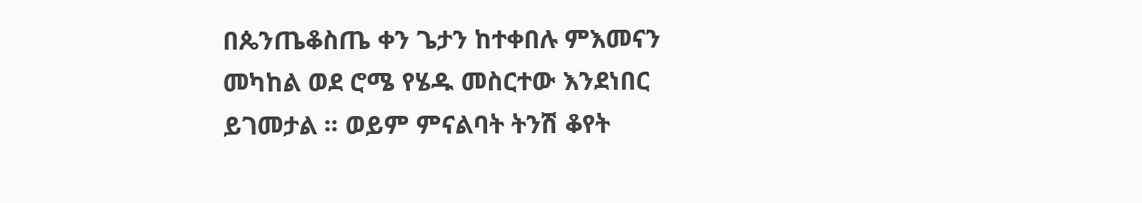በጴንጤቆስጤ ቀን ጌታን ከተቀበሉ ምእመናን መካከል ወደ ሮሜ የሄዱ መስርተው እንደነበር ይገመታል ፡፡ ወይም ምናልባት ትንሽ ቆየት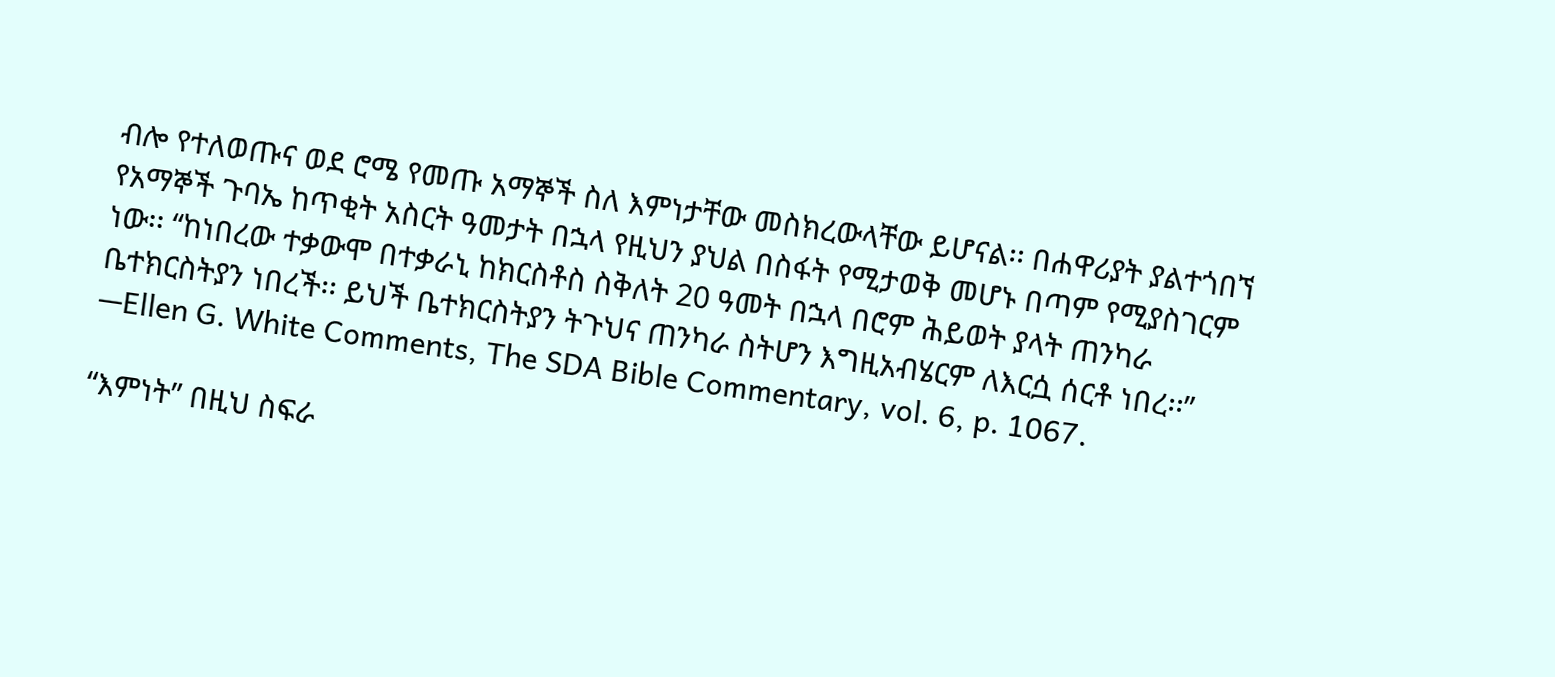ብሎ የተለወጡና ወደ ሮሜ የመጡ አማኞች ስለ እምነታቸው መስክረውላቸው ይሆናል፡፡ በሐዋሪያት ያልተጎበኘ የአማኞች ጉባኤ ከጥቂት አስርት ዓመታት በኋላ የዚህን ያህል በስፋት የሚታወቅ መሆኑ በጣም የሚያስገርም ነው፡፡ “ከነበረው ተቃውሞ በተቃራኒ ከክርስቶስ ስቅለት 20 ዓመት በኋላ በሮም ሕይወት ያላት ጠንካራ ቤተክርስትያን ነበረች፡፡ ይህች ቤተክርስትያን ትጉህና ጠንካራ ስትሆን እግዚአብሄርም ለእርሷ ሰርቶ ነበረ፡፡” —Ellen G. White Comments, The SDA Bible Commentary, vol. 6, p. 1067.

“እምነት” በዚህ ስፍራ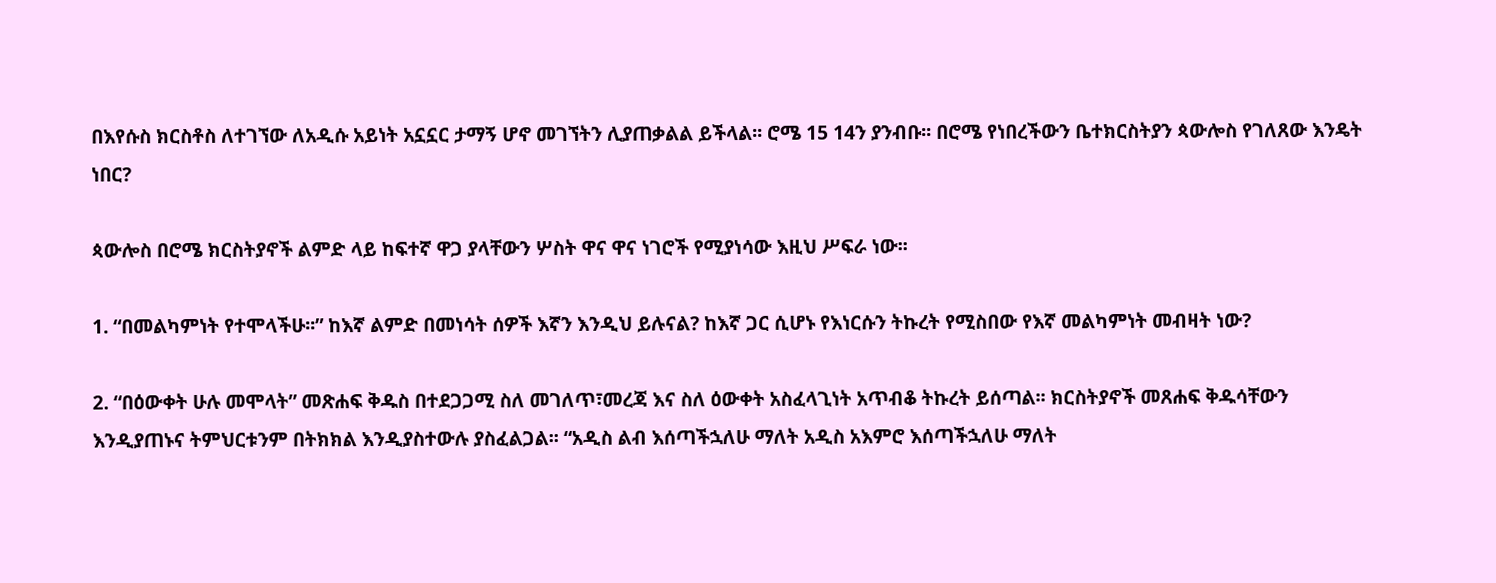በእየሱስ ክርስቶስ ለተገኘው ለአዲሱ አይነት አኗኗር ታማኝ ሆኖ መገኘትን ሊያጠቃልል ይችላል፡፡ ሮሜ 15 14ን ያንብቡ፡፡ በሮሜ የነበረችውን ቤተክርስትያን ጳውሎስ የገለጸው እንዴት ነበር?

ጳውሎስ በሮሜ ክርስትያኖች ልምድ ላይ ከፍተኛ ዋጋ ያላቸውን ሦስት ዋና ዋና ነገሮች የሚያነሳው እዚህ ሥፍራ ነው፡፡

1. “በመልካምነት የተሞላችሁ፡፡” ከእኛ ልምድ በመነሳት ሰዎች እኛን እንዲህ ይሉናል? ከእኛ ጋር ሲሆኑ የእነርሱን ትኩረት የሚስበው የእኛ መልካምነት መብዛት ነው?

2. “በዕውቀት ሁሉ መሞላት” መጽሐፍ ቅዱስ በተደጋጋሚ ስለ መገለጥ፣መረጃ እና ስለ ዕውቀት አስፈላጊነት አጥብቆ ትኩረት ይሰጣል፡፡ ክርስትያኖች መጸሐፍ ቅዱሳቸውን እንዲያጠኑና ትምህርቱንም በትክክል እንዲያስተውሉ ያስፈልጋል፡፡ “አዲስ ልብ እሰጣችኋለሁ ማለት አዲስ አእምሮ እሰጣችኋለሁ ማለት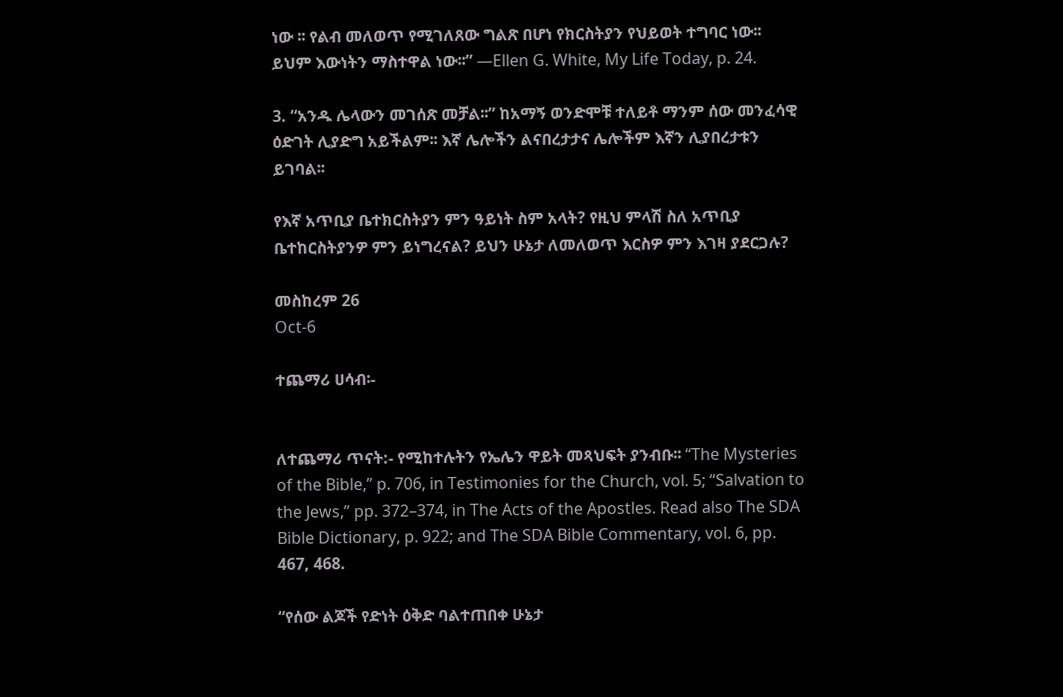ነው ፡፡ የልብ መለወጥ የሚገለጸው ግልጽ በሆነ የክርስትያን የህይወት ተግባር ነው፡፡ ይህም እውነትን ማስተዋል ነው፡፡” —Ellen G. White, My Life Today, p. 24.

3. “አንዱ ሌላውን መገሰጽ መቻል፡፡” ከአማኝ ወንድሞቹ ተለይቶ ማንም ሰው መንፈሳዊ ዕድገት ሊያድግ አይችልም፡፡ እኛ ሌሎችን ልናበረታታና ሌሎችም እኛን ሊያበረታቱን ይገባል፡፡

የእኛ አጥቢያ ቤተክርስትያን ምን ዓይነት ስም አላት? የዚህ ምላሽ ስለ አጥቢያ ቤተከርስትያንዎ ምን ይነግረናል? ይህን ሁኔታ ለመለወጥ እርስዎ ምን እገዛ ያደርጋሉ?

መስከረም 26
Oct-6

ተጨማሪ ሀሳብ፡-


ለተጨማሪ ጥናት:- የሚከተሉትን የኤሌን ዋይት መጻህፍት ያንብቡ፡፡ “The Mysteries of the Bible,” p. 706, in Testimonies for the Church, vol. 5; “Salvation to the Jews,” pp. 372–374, in The Acts of the Apostles. Read also The SDA Bible Dictionary, p. 922; and The SDA Bible Commentary, vol. 6, pp. 467, 468.

“የሰው ልጆች የድነት ዕቅድ ባልተጠበቀ ሁኔታ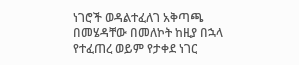ነገሮች ወዳልተፈለገ አቅጣጫ በመሄዳቸው በመለኮት ከዚያ በኋላ የተፈጠረ ወይም የታቀደ ነገር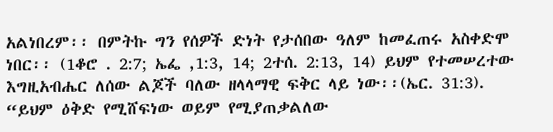አልነበረም፡፡ በምትኩ ግን የሰዎች ድነት የታሰበው ዓለም ከመፈጠሩ አስቀድሞ ነበር፡፡ (1ቆሮ . 2:7; ኤፌ ,1:3, 14; 2ተሰ. 2:13, 14) ይህም የተመሠረተው እግዚአብሔር ለሰው ልጆች ባለው ዘላላማዊ ፍቅር ላይ ነው፡፡(ኤር. 31:3). “ይህም ዕቅድ የሚሸፍነው ወይም የሚያጠቃልለው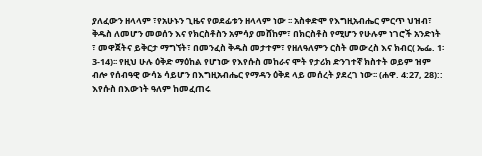ያለፈውን ዘላላም ፣የአሁኑን ጊዜና የወደፊቱን ዘላላም ነው ፡፡ አስቀድሞ የእግዚአብሔር ምርጥ ህዝብ፣ ቅዱስ ለመሆን መወሰን እና የክርስቶስን አምሳያ መሸከም፣ በክርስቶስ የሚሆን የሁሉም ነገሮች አንድነት ፣ መዋጀትና ይቅርታ ማግኘት፣ በመንፈስ ቅዱስ መታተም፣ የዘለዓለምን ርስት መውረስ እና ክብር( ኤፌ. 1፡3-14)፡፡ የዚህ ሁሉ ዕቅድ ማዕከል የሆነው የእየሱስ መከራና ሞት የታሪክ ድንገተኛ ክስተት ወይም ዝም ብሎ የሰብዓዊ ውሳኔ ሳይሆን በእግዚአብሔር የማዳን ዕቅደ ላይ መሰረት ያደረገ ነው፡፡ (ሐዋ. 4:27, 28):: እየሱስ በእውነት ዓለም ከመፈጠሩ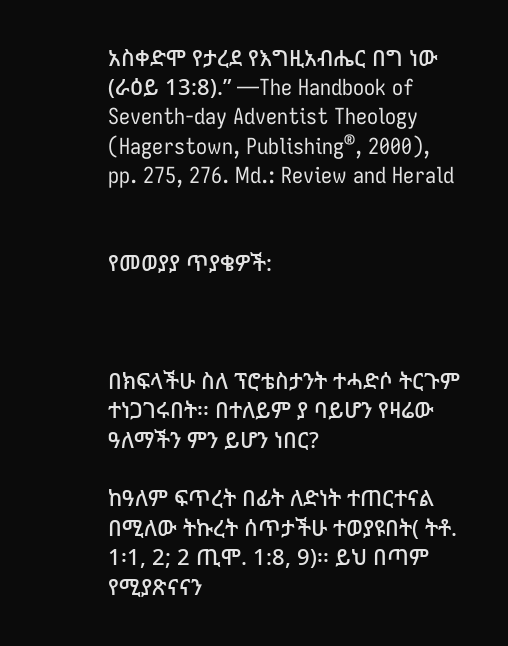አስቀድሞ የታረደ የእግዚአብሔር በግ ነው (ራዕይ 13:8).” —The Handbook of Seventh-day Adventist Theology (Hagerstown, Publishing®, 2000), pp. 275, 276. Md.: Review and Herald


የመወያያ ጥያቄዎች:



በክፍላችሁ ስለ ፕሮቴስታንት ተሓድሶ ትርጉም ተነጋገሩበት፡፡ በተለይም ያ ባይሆን የዛሬው ዓለማችን ምን ይሆን ነበር?

ከዓለም ፍጥረት በፊት ለድነት ተጠርተናል በሚለው ትኩረት ሰጥታችሁ ተወያዩበት( ትቶ. 1፡1, 2; 2 ጢሞ. 1:8, 9)፡፡ ይህ በጣም የሚያጽናናን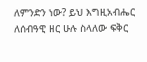ለምንድን ነው? ይህ እግዚአብሔር ለሰብዓዊ ዘር ሁሉ ስላለው ፍቅር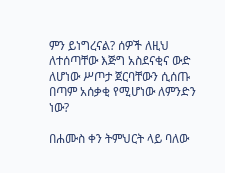ምን ይነግረናል? ሰዎች ለዚህ ለተሰጣቸው እጅግ አስደናቂና ውድ ለሆነው ሥጦታ ጀርባቸውን ሲሰጡ በጣም አሰቃቂ የሚሆነው ለምንድን ነው?

በሐሙስ ቀን ትምህርት ላይ ባለው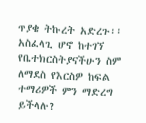ጥያቄ ትኩረት አድረጉ፡፡ አስፈላጊ ሆኖ ከተገኘ የቤተክርስትያናችሁን ስም ለማደስ የእርስዎ ከፍል ተማሪዎች ምን ማድረግ ይችላሉ?